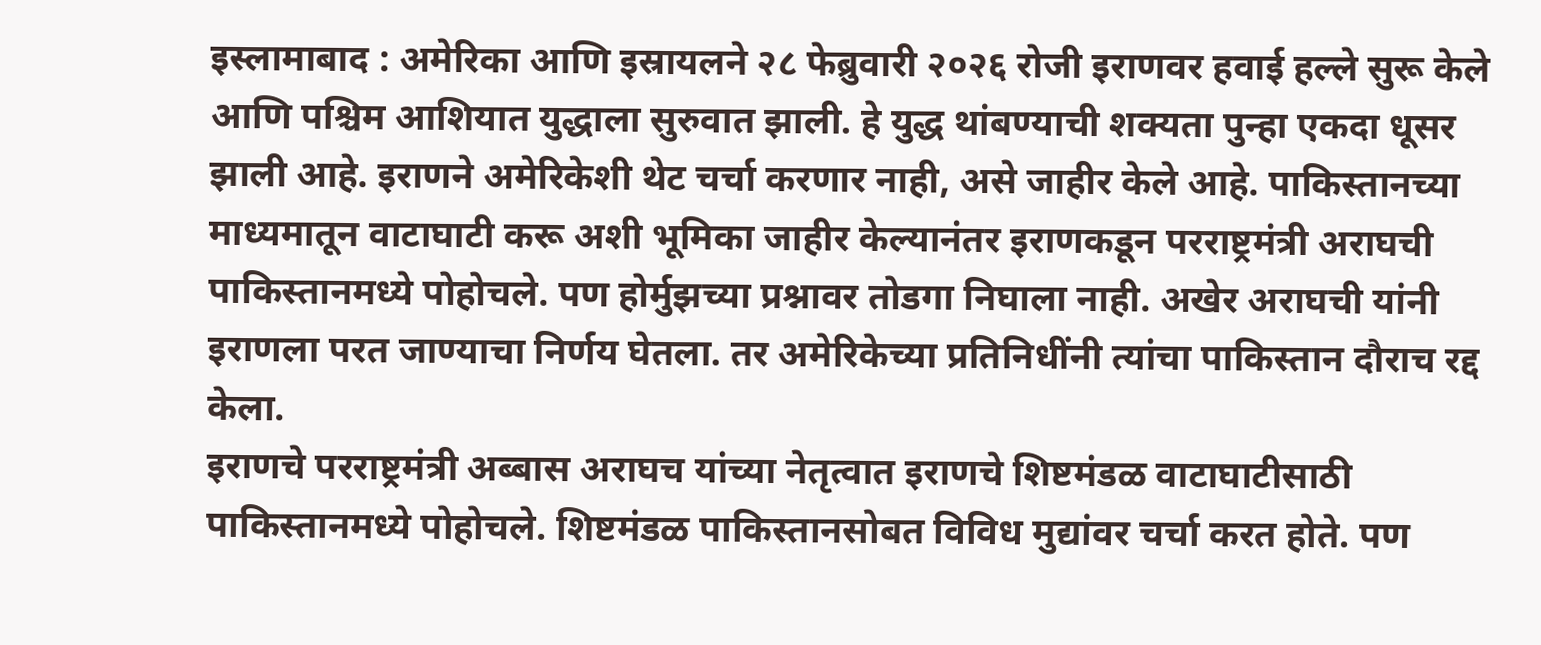इस्लामाबाद : अमेरिका आणि इस्रायलने २८ फेब्रुवारी २०२६ रोजी इराणवर हवाई हल्ले सुरू केले आणि पश्चिम आशियात युद्धाला सुरुवात झाली. हे युद्ध थांबण्याची शक्यता पुन्हा एकदा धूसर झाली आहे. इराणने अमेरिकेशी थेट चर्चा करणार नाही, असे जाहीर केले आहे. पाकिस्तानच्या माध्यमातून वाटाघाटी करू अशी भूमिका जाहीर केल्यानंतर इराणकडून परराष्ट्रमंत्री अराघची पाकिस्तानमध्ये पोहोचले. पण होर्मुझच्या प्रश्नावर तोडगा निघाला नाही. अखेर अराघची यांनी इराणला परत जाण्याचा निर्णय घेतला. तर अमेरिकेच्या प्रतिनिधींनी त्यांचा पाकिस्तान दौराच रद्द केला.
इराणचे परराष्ट्रमंत्री अब्बास अराघच यांच्या नेतृत्वात इराणचे शिष्टमंडळ वाटाघाटीसाठी पाकिस्तानमध्ये पोहोचले. शिष्टमंडळ पाकिस्तानसोबत विविध मुद्यांवर चर्चा करत होते. पण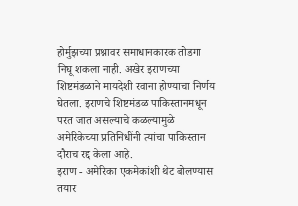होर्मुझच्या प्रश्नावर समाधानकारक तोडगा निघू शकला नाही. अखेर इराणच्या शिष्टमंडळाने मायदेशी रवाना होण्याचा निर्णय घेतला. इराणचे शिष्टमंडळ पाकिस्तानमधून परत जात असल्याचे कळल्यामुळे अमेरिकेच्या प्रतिनिधींनी त्यांचा पाकिस्तान दौराच रद्द केला आहे.
इराण - अमेरिका एकमेकांशी थेट बोलण्यास तयार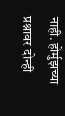नाही. होर्मुझच्या प्रश्नावर दोन्ही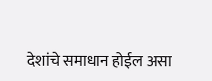देशांचे समाधान होईल असा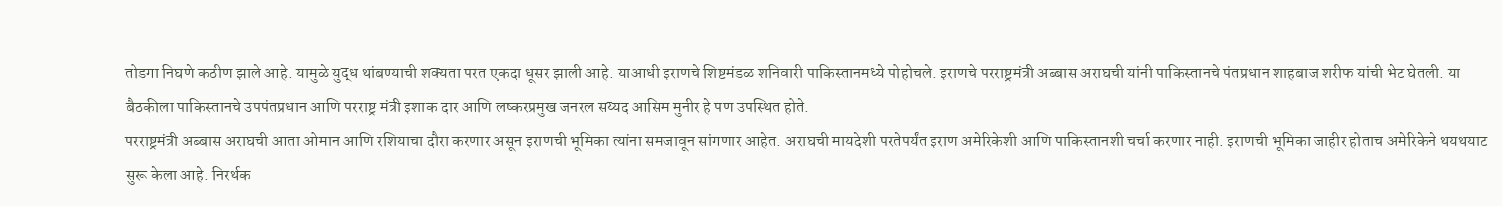तोडगा निघणे कठीण झाले आहे. यामुळे युद्ध थांबण्याची शक्यता परत एकदा धूसर झाली आहे. याआधी इराणचे शिष्टमंडळ शनिवारी पाकिस्तानमध्ये पोहोचले. इराणचे परराष्ट्रमंत्री अब्बास अराघची यांनी पाकिस्तानचे पंतप्रधान शाहबाज शरीफ यांची भेट घेतली. या बैठकीला पाकिस्तानचे उपपंतप्रधान आणि परराष्ट्र मंत्री इशाक दार आणि लष्करप्रमुख जनरल सय्यद आसिम मुनीर हे पण उपस्थित होते.
परराष्ट्रमंत्री अब्बास अराघची आता ओमान आणि रशियाचा दौरा करणार असून इराणची भूमिका त्यांना समजावून सांगणार आहेत. अराघची मायदेशी परतेपर्यंत इराण अमेरिकेशी आणि पाकिस्तानशी चर्चा करणार नाही. इराणची भूमिका जाहीर होताच अमेरिकेने थयथयाट सुरू केला आहे. निरर्थक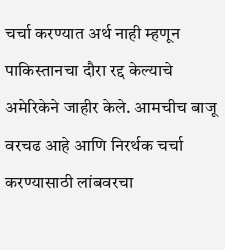चर्चा करण्यात अर्थ नाही म्हणून पाकिस्तानचा दौरा रद्द केल्याचे अमेरिकेने जाहीर केले. आमचीच बाजू वरचढ आहे आणि निरर्थक चर्चा करण्यासाठी लांबवरचा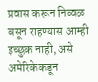प्रवास करून निव्वळ बसून राहण्यास आम्ही इच्छुक नाही, असे अमेरिकेकडून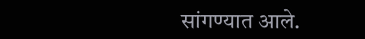सांगण्यात आले.